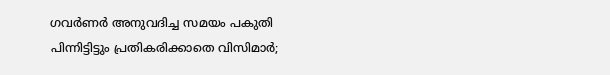ഗവർണർ അനുവദിച്ച സമയം പകുതി പിന്നിട്ടിട്ടും പ്രതികരിക്കാതെ വിസിമാര്‍;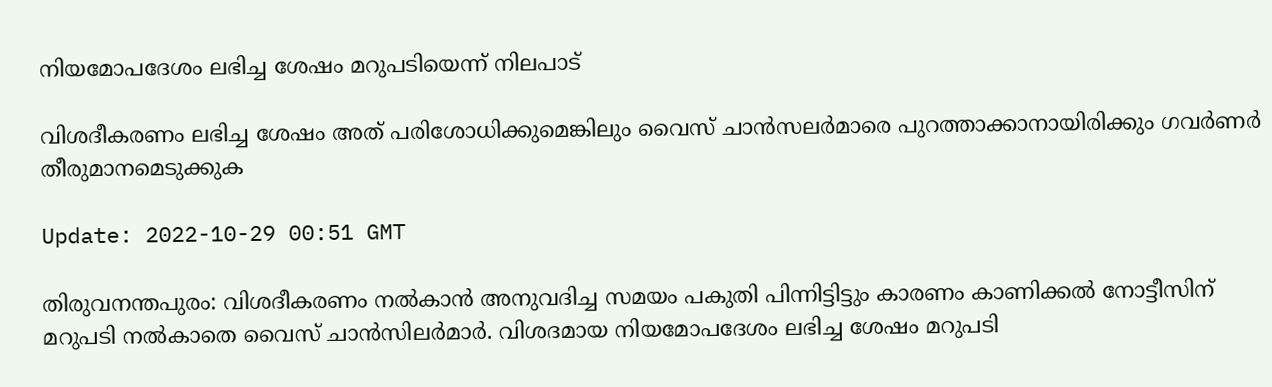നിയമോപദേശം ലഭിച്ച ശേഷം മറുപടിയെന്ന് നിലപാട്

വിശദീകരണം ലഭിച്ച ശേഷം അത് പരിശോധിക്കുമെങ്കിലും വൈസ് ചാന്‍സലര്‍മാരെ പുറത്താക്കാനായിരിക്കും ഗവര്‍ണര്‍ തീരുമാനമെടുക്കുക

Update: 2022-10-29 00:51 GMT

തിരുവനന്തപുരം: വിശദീകരണം നല്‍കാന്‍ അനുവദിച്ച സമയം പകുതി പിന്നിട്ടിട്ടും കാരണം കാണിക്കല്‍ നോട്ടീസിന് മറുപടി നല്‍കാതെ വൈസ് ചാന്‍സിലര്‍മാര്‍. വിശദമായ നിയമോപദേശം ലഭിച്ച ശേഷം മറുപടി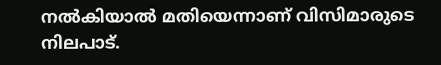നല്‍കിയാല്‍ മതിയെന്നാണ് വിസിമാരുടെ നിലപാട്.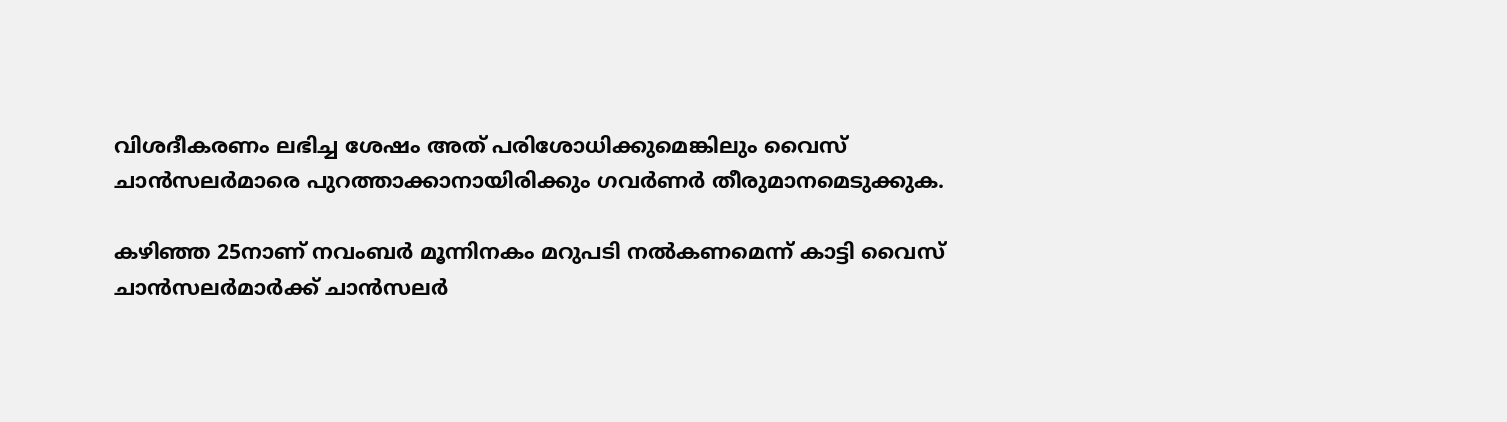വിശദീകരണം ലഭിച്ച ശേഷം അത് പരിശോധിക്കുമെങ്കിലും വൈസ് ചാന്‍സലര്‍മാരെ പുറത്താക്കാനായിരിക്കും ഗവര്‍ണര്‍ തീരുമാനമെടുക്കുക.

കഴിഞ്ഞ 25നാണ് നവംബര്‍ മൂന്നിനകം മറുപടി നല്‍കണമെന്ന് കാട്ടി വൈസ് ചാന്‍സലര്‍മാര്‍ക്ക് ചാന്‍സലര്‍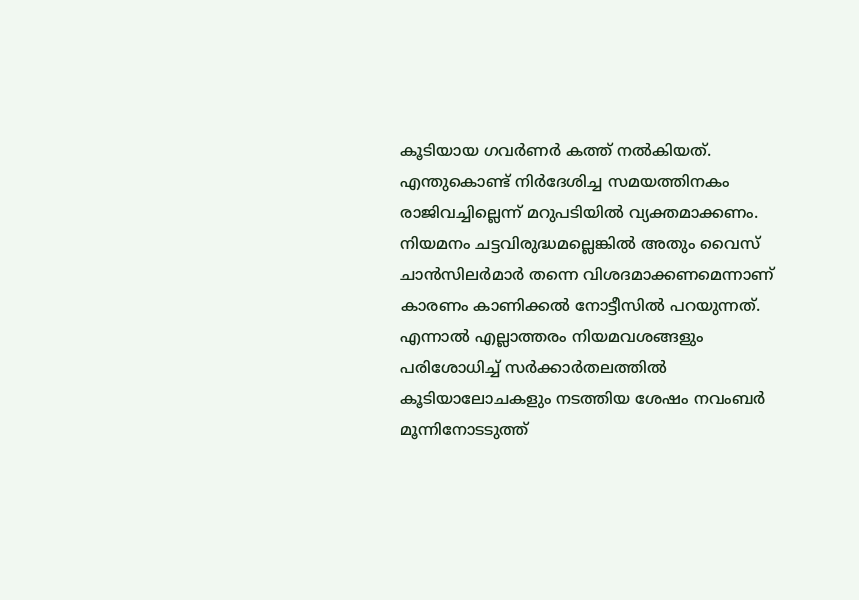കൂടിയായ ഗവര്‍ണര്‍ കത്ത് നല്‍കിയത്. എന്തുകൊണ്ട് നിര്‍ദേശിച്ച സമയത്തിനകം രാജിവച്ചില്ലെന്ന് മറുപടിയില്‍ വ്യക്തമാക്കണം. നിയമനം ചട്ടവിരുദ്ധമല്ലെങ്കില്‍ അതും വൈസ് ചാന്‍സിലര്‍മാര്‍ തന്നെ വിശദമാക്കണമെന്നാണ് കാരണം കാണിക്കല്‍ നോട്ടീസില്‍ പറയുന്നത്. എന്നാല്‍ എല്ലാത്തരം നിയമവശങ്ങളും പരിശോധിച്ച് സര്‍ക്കാര്‍തലത്തില്‍ കൂടിയാലോചകളും നടത്തിയ ശേഷം നവംബര്‍ മൂന്നിനോടടുത്ത്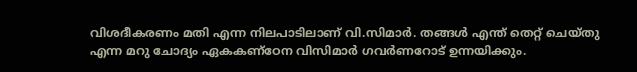വിശദീകരണം മതി എന്ന നിലപാടിലാണ് വി.സിമാര്‍. തങ്ങള്‍ എന്ത് തെറ്റ് ചെയ്തു എന്ന മറു ചോദ്യം ഏകകണ്ഠേന വിസിമാര്‍ ഗവര്‍ണറോട് ഉന്നയിക്കും.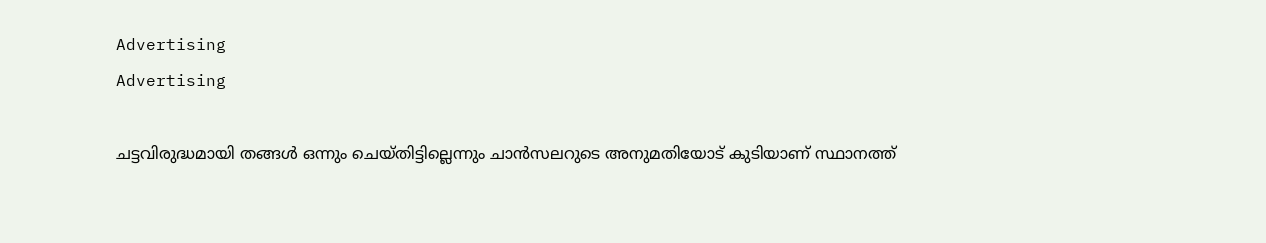Advertising
Advertising

ചട്ടവിരുദ്ധമായി തങ്ങള്‍ ഒന്നും ചെയ്തിട്ടില്ലെന്നും ചാന്‍സലറുടെ അനുമതിയോട് കുടിയാണ് സ്ഥാനത്ത്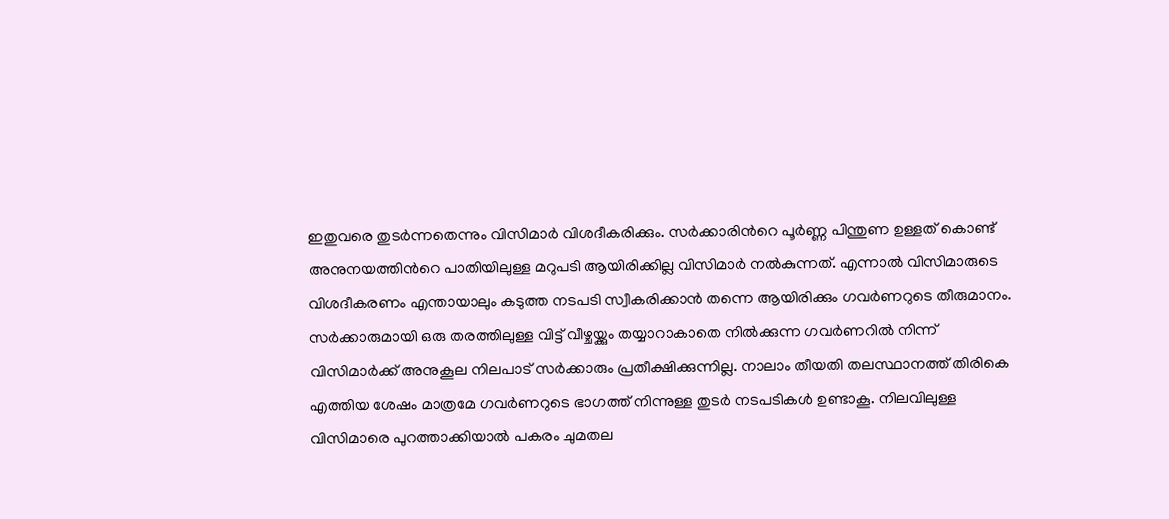ഇതുവരെ തുടര്‍ന്നതെന്നും വിസിമാര്‍ വിശദീകരിക്കും. സര്‍ക്കാരിന്‍റെ പൂര്‍ണ്ണ പിന്തുണ ഉള്ളത് കൊണ്ട് അനുനയത്തിന്‍റെ പാതിയിലുള്ള മറുപടി ആയിരിക്കില്ല വിസിമാര്‍ നല്‍കുന്നത്. എന്നാല്‍ വിസിമാരുടെ വിശദീകരണം എന്തായാലും കടുത്ത നടപടി സ്വീകരിക്കാന്‍ തന്നെ ആയിരിക്കും ഗവര്‍ണറുടെ തീരുമാനം. സര്‍ക്കാരുമായി ഒരു തരത്തിലുള്ള വിട്ട് വീഴ്ചയ്ക്കും തയ്യാറാകാതെ നില്‍ക്കുന്ന ഗവര്‍ണറില്‍ നിന്ന് വിസിമാര്‍ക്ക് അനുകൂല നിലപാട് സര്‍ക്കാരും പ്രതീക്ഷിക്കുന്നില്ല. നാലാം തീയതി തലസ്ഥാനത്ത് തിരികെ എത്തിയ ശേഷം മാത്രമേ ഗവര്‍ണറുടെ ഭാഗത്ത് നിന്നുള്ള തുടര്‍ നടപടികള്‍ ഉണ്ടാകൂ. നിലവിലുള്ള വിസിമാരെ പുറത്താക്കിയാല്‍ പകരം ചുമതല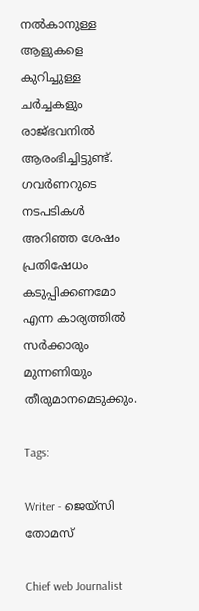നല്‍കാനുള്ള ആളുകളെ കുറിച്ചുള്ള ചര്‍ച്ചകളും രാജ്ഭവനില്‍ ആരംഭിച്ചിട്ടുണ്ട്. ഗവര്‍ണറുടെ നടപടികള്‍ അറിഞ്ഞ ശേഷം പ്രതിഷേധം കടുപ്പിക്കണമോ എന്ന കാര്യത്തില്‍ സര്‍ക്കാരും മുന്നണിയും തീരുമാനമെടുക്കും.

Tags:

Writer - ജെയ്സി തോമസ്

Chief web Journalist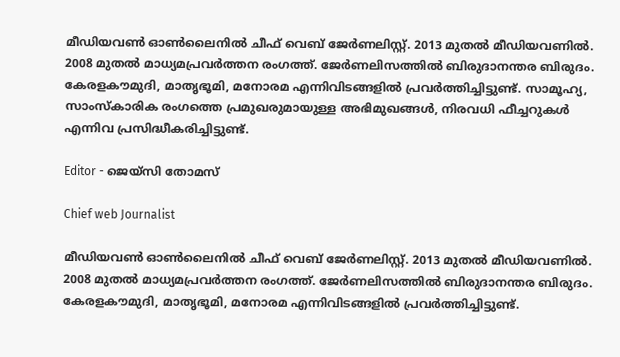മീഡിയവൺ ഓൺലൈനിൽ ചീഫ് വെബ് ജേർണലിസ്റ്റ്. 2013 മുതൽ മീഡിയവണിൽ. 2008 മുതൽ മാധ്യമപ്രവർത്തന രംഗത്ത്. ജേർണലിസത്തിൽ ബിരുദാനന്തര ബിരുദം. കേരളകൗമുദി, മാതൃഭൂമി, മനോരമ എന്നിവിടങ്ങളിൽ പ്രവർത്തിച്ചിട്ടുണ്ട്. സാമൂഹ്യ, സാംസ്‌കാരിക രംഗത്തെ പ്രമുഖരുമായുള്ള അഭിമുഖങ്ങൾ, നിരവധി ഫീച്ചറുകൾ എന്നിവ പ്രസിദ്ധീകരിച്ചിട്ടുണ്ട്.

Editor - ജെയ്സി തോമസ്

Chief web Journalist

മീഡിയവൺ ഓൺലൈനിൽ ചീഫ് വെബ് ജേർണലിസ്റ്റ്. 2013 മുതൽ മീഡിയവണിൽ. 2008 മുതൽ മാധ്യമപ്രവർത്തന രംഗത്ത്. ജേർണലിസത്തിൽ ബിരുദാനന്തര ബിരുദം. കേരളകൗമുദി, മാതൃഭൂമി, മനോരമ എന്നിവിടങ്ങളിൽ പ്രവർത്തിച്ചിട്ടുണ്ട്.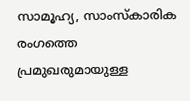സാമൂഹ്യ, സാംസ്‌കാരിക രംഗത്തെ പ്രമുഖരുമായുള്ള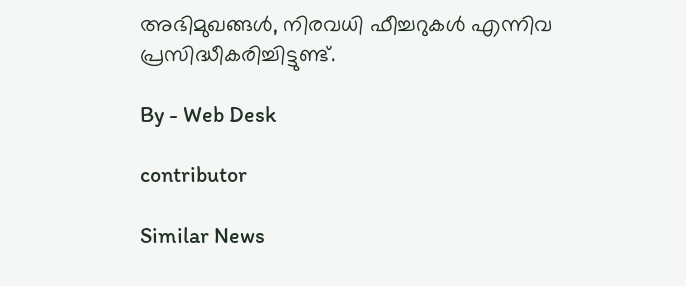അഭിമുഖങ്ങൾ, നിരവധി ഫീച്ചറുകൾ എന്നിവ പ്രസിദ്ധീകരിച്ചിട്ടുണ്ട്.

By - Web Desk

contributor

Similar News